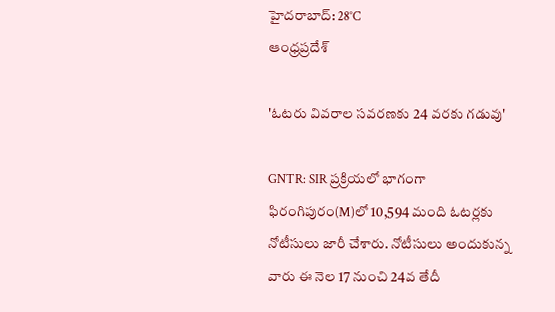హైదరాబాద్: 28°C
ఆంధ్రప్రదేశ్

'ఓటరు వివరాల సవరణకు 24 వరకు గడువు'

GNTR: SIR ప్రక్రియలో భాగంగా ఫిరంగిపురం(M)లో 10,594 మంది ఓటర్లకు నోటీసులు జారీ చేశారు. నోటీసులు అందుకున్న వారు ఈ నెల 17 నుంచి 24వ తేదీ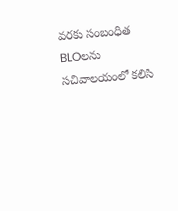వరకు సంబంధిత BLOలను సచివాలయంలో కలిసి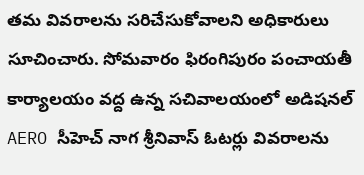తమ వివరాలను సరిచేసుకోవాలని అధికారులు సూచించారు. సోమవారం ఫిరంగిపురం పంచాయతీ కార్యాలయం వద్ద ఉన్న సచివాలయంలో అడిషనల్ AERO సీహెచ్ నాగ శ్రీనివాస్ ఓటర్లు వివరాలను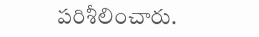పరిశీలించారు.